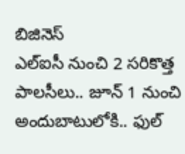బిజినెస్
ఎల్ఐసీ నుంచి 2 సరికొత్త పాలసీలు.. జూన్ 1 నుంచి అందుబాటులోకి.. ఫుల్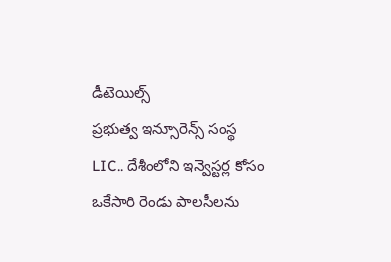డీటెయిల్స్
ప్రభుత్వ ఇన్సూరెన్స్ సంస్థ LIC.. దేశీంలోని ఇన్వెస్టర్ల కోసం ఒకేసారి రెండు పాలసీలను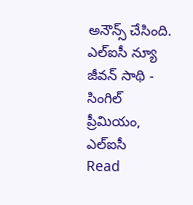అనౌన్స్ చేసింది. ఎల్ఐసీ న్యూ జీవన్ సాథి - సింగిల్ ప్రీమియం, ఎల్ఐసీ
Read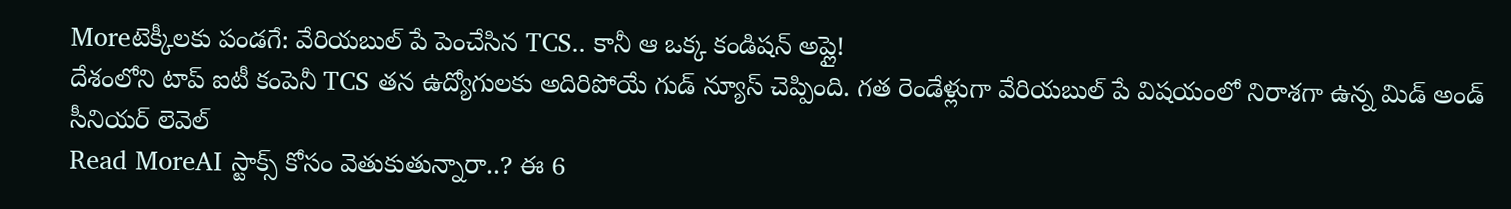Moreటెక్కీలకు పండగే: వేరియబుల్ పే పెంచేసిన TCS.. కానీ ఆ ఒక్క కండిషన్ అప్లై!
దేశంలోని టాప్ ఐటీ కంపెనీ TCS తన ఉద్యోగులకు అదిరిపోయే గుడ్ న్యూస్ చెప్పింది. గత రెండేళ్లుగా వేరియబుల్ పే విషయంలో నిరాశగా ఉన్న మిడ్ అండ్ సీనియర్ లెవెల్
Read MoreAI స్టాక్స్ కోసం వెతుకుతున్నారా..? ఈ 6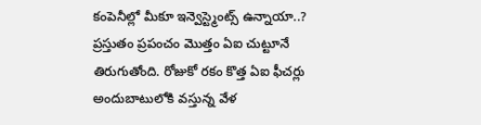కంపెనీల్లో మీకూ ఇన్వెస్ట్మెంట్స్ ఉన్నాయా..?
ప్రస్తుతం ప్రపంచం మెుత్తం ఏఐ చుట్టూనే తిరుగుతోంది. రోజుకో రకం కొత్త ఏఐ ఫీచర్లు అందుబాటులోకి వస్తున్న వేళ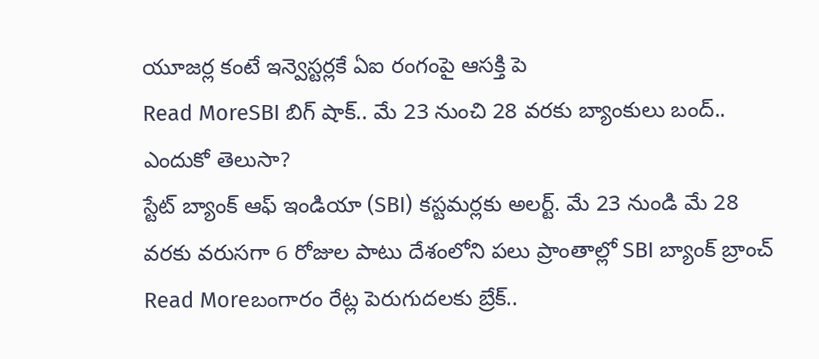యూజర్ల కంటే ఇన్వెస్టర్లకే ఏఐ రంగంపై ఆసక్తి పె
Read MoreSBI బిగ్ షాక్.. మే 23 నుంచి 28 వరకు బ్యాంకులు బంద్.. ఎందుకో తెలుసా?
స్టేట్ బ్యాంక్ ఆఫ్ ఇండియా (SBI) కస్టమర్లకు అలర్ట్. మే 23 నుండి మే 28 వరకు వరుసగా 6 రోజుల పాటు దేశంలోని పలు ప్రాంతాల్లో SBI బ్యాంక్ బ్రాంచ్
Read Moreబంగారం రేట్ల పెరుగుదలకు బ్రేక్..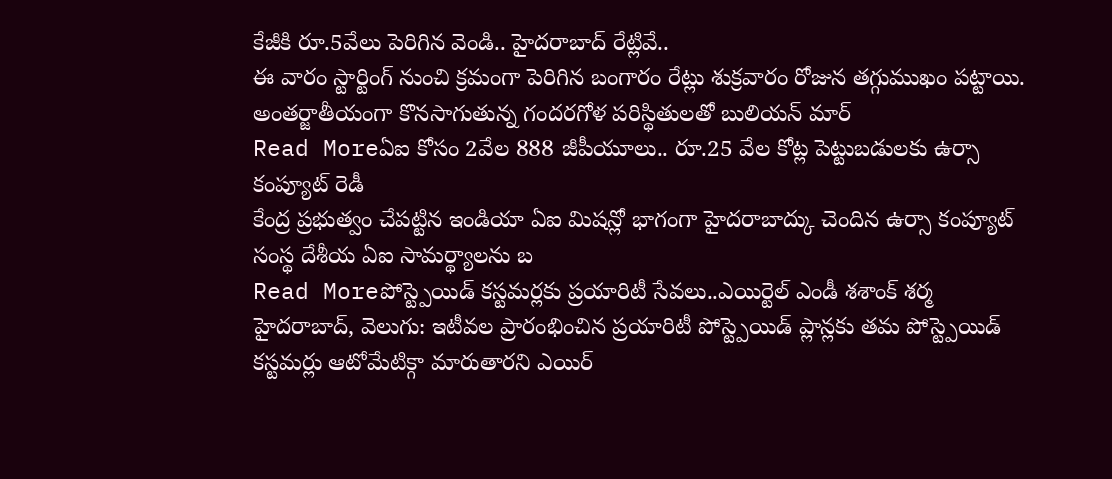కేజీకి రూ.5వేలు పెరిగిన వెండి.. హైదరాబాద్ రేట్లివే..
ఈ వారం స్టార్టింగ్ నుంచి క్రమంగా పెరిగిన బంగారం రేట్లు శుక్రవారం రోజున తగ్గుముఖం పట్టాయి. అంతర్జాతీయంగా కొనసాగుతున్న గందరగోళ పరిస్థితులతో బులియన్ మార్
Read Moreఏఐ కోసం 2వేల 888 జీపీయూలు.. రూ.25 వేల కోట్ల పెట్టుబడులకు ఉర్సా కంప్యూట్ రెడీ
కేంద్ర ప్రభుత్వం చేపట్టిన ఇండియా ఏఐ మిషన్లో భాగంగా హైదరాబాద్కు చెందిన ఉర్సా కంప్యూట్ సంస్థ దేశీయ ఏఐ సామర్థ్యాలను బ
Read Moreపోస్ట్పెయిడ్ కస్టమర్లకు ప్రయారిటీ సేవలు..ఎయిర్టెల్ ఎండీ శశాంక్ శర్మ
హైదరాబాద్, వెలుగు: ఇటీవల ప్రారంభించిన ప్రయారిటీ పోస్ట్పెయిడ్ ప్లాన్లకు తమ పోస్ట్పెయిడ్ కస్టమర్లు ఆటోమేటిక్గా మారుతారని ఎయిర్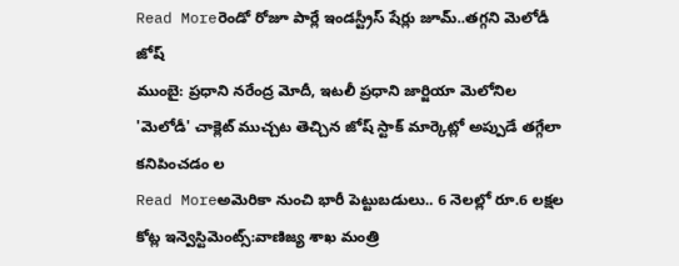Read Moreరెండో రోజూ పార్లే ఇండస్ట్రీస్ షేర్లు జూమ్..తగ్గని మెలోడీ జోష్
ముంబై: ప్రధాని నరేంద్ర మోదీ, ఇటలీ ప్రధాని జార్జియా మెలోనిల 'మెలోడీ' చాక్లెట్ ముచ్చట తెచ్చిన జోష్ స్టాక్ మార్కెట్లో అప్పుడే తగ్గేలా కనిపించడం ల
Read Moreఅమెరికా నుంచి భారీ పెట్టుబడులు.. 6 నెలల్లో రూ.6 లక్షల కోట్ల ఇన్వెస్టిమెంట్స్:వాణిజ్య శాఖ మంత్రి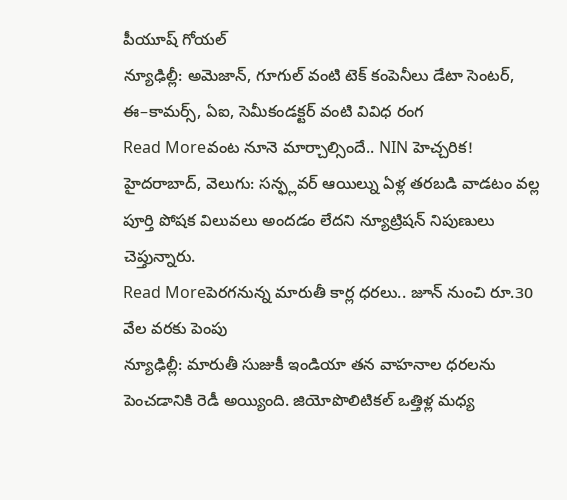పీయూష్ గోయల్
న్యూఢిల్లీ: అమెజాన్, గూగుల్ వంటి టెక్ కంపెనీలు డేటా సెంటర్, ఈ–కామర్స్, ఏఐ, సెమీకండక్టర్ వంటి వివిధ రంగ
Read Moreవంట నూనె మార్చాల్సిందే.. NIN హెచ్చరిక!
హైదరాబాద్, వెలుగు: సన్ఫ్లవర్ ఆయిల్ను ఏళ్ల తరబడి వాడటం వల్ల పూర్తి పోషక విలువలు అందడం లేదని న్యూట్రిషన్ నిపుణులు చెప్తున్నారు.
Read Moreపెరగనున్న మారుతీ కార్ల ధరలు.. జూన్ నుంచి రూ.30 వేల వరకు పెంపు
న్యూఢిల్లీ: మారుతీ సుజుకీ ఇండియా తన వాహనాల ధరలను పెంచడానికి రెడీ అయ్యింది. జియోపొలిటికల్ ఒత్తిళ్ల మధ్య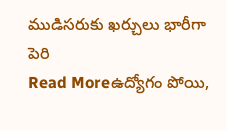ముడిసరుకు ఖర్చులు భారీగా పెరి
Read Moreఉద్యోగం పోయి,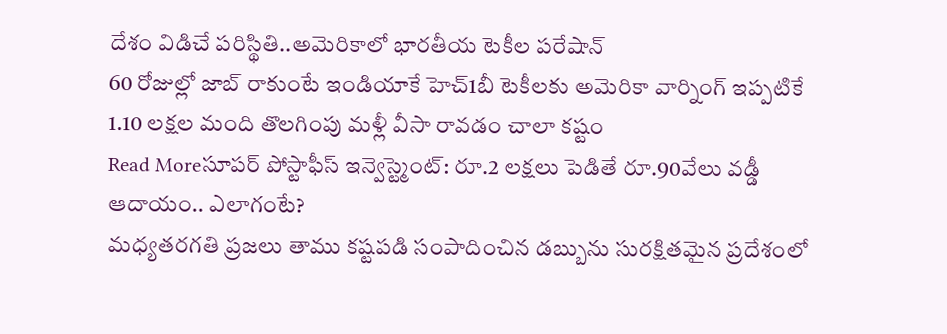దేశం విడిచే పరిస్థితి..అమెరికాలో భారతీయ టెకీల పరేషాన్
60 రోజుల్లో జాబ్ రాకుంటే ఇండియాకే హెచ్1బీ టెకీలకు అమెరికా వార్నింగ్ ఇప్పటికే 1.10 లక్షల మంది తొలగింపు మళ్లీ వీసా రావడం చాలా కష్టం
Read Moreసూపర్ పోస్టాఫీస్ ఇన్వెస్ట్మెంట్: రూ.2 లక్షలు పెడితే రూ.90వేలు వడ్డీ ఆదాయం.. ఎలాగంటే?
మధ్యతరగతి ప్రజలు తాము కష్టపడి సంపాదించిన డబ్బును సురక్షితమైన ప్రదేశంలో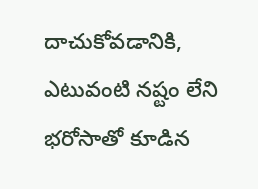దాచుకోవడానికి, ఎటువంటి నష్టం లేని భరోసాతో కూడిన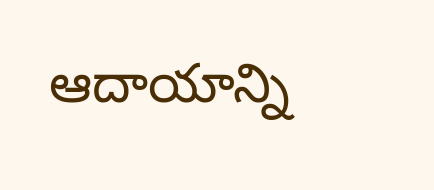ఆదాయాన్ని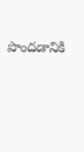పొందడానికి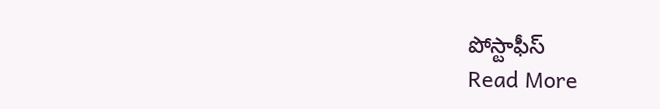పోస్టాఫీస్
Read More